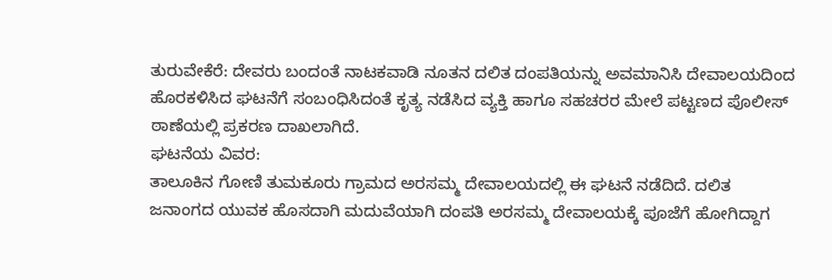ತುರುವೇಕೆರೆ: ದೇವರು ಬಂದಂತೆ ನಾಟಕವಾಡಿ ನೂತನ ದಲಿತ ದಂಪತಿಯನ್ನು ಅವಮಾನಿಸಿ ದೇವಾಲಯದಿಂದ ಹೊರಕಳಿಸಿದ ಘಟನೆಗೆ ಸಂಬಂಧಿಸಿದಂತೆ ಕೃತ್ಯ ನಡೆಸಿದ ವ್ಯಕ್ತಿ ಹಾಗೂ ಸಹಚರರ ಮೇಲೆ ಪಟ್ಟಣದ ಪೊಲೀಸ್ ಠಾಣೆಯಲ್ಲಿ ಪ್ರಕರಣ ದಾಖಲಾಗಿದೆ.
ಘಟನೆಯ ವಿವರ:
ತಾಲೂಕಿನ ಗೋಣಿ ತುಮಕೂರು ಗ್ರಾಮದ ಅರಸಮ್ಮ ದೇವಾಲಯದಲ್ಲಿ ಈ ಘಟನೆ ನಡೆದಿದೆ. ದಲಿತ ಜನಾಂಗದ ಯುವಕ ಹೊಸದಾಗಿ ಮದುವೆಯಾಗಿ ದಂಪತಿ ಅರಸಮ್ಮ ದೇವಾಲಯಕ್ಕೆ ಪೂಜೆಗೆ ಹೋಗಿದ್ದಾಗ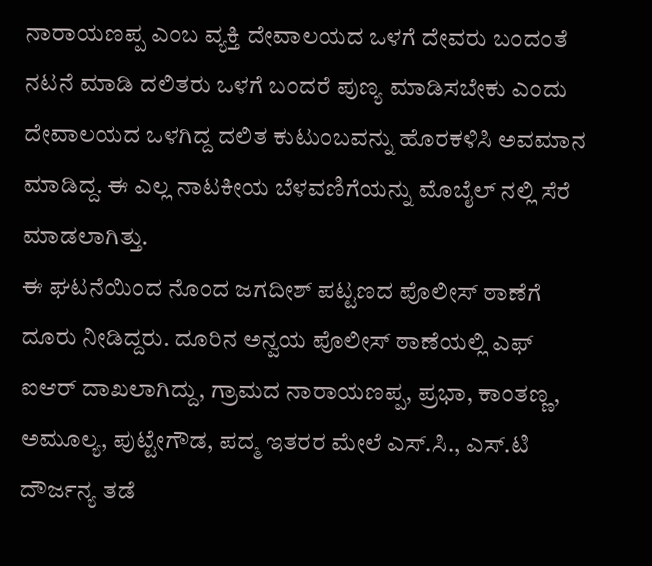ನಾರಾಯಣಪ್ಪ ಎಂಬ ವ್ಯಕ್ತಿ ದೇವಾಲಯದ ಒಳಗೆ ದೇವರು ಬಂದಂತೆ ನಟನೆ ಮಾಡಿ ದಲಿತರು ಒಳಗೆ ಬಂದರೆ ಪುಣ್ಯ ಮಾಡಿಸಬೇಕು ಎಂದು ದೇವಾಲಯದ ಒಳಗಿದ್ದ ದಲಿತ ಕುಟುಂಬವನ್ನು ಹೊರಕಳಿಸಿ ಅವಮಾನ ಮಾಡಿದ್ದ. ಈ ಎಲ್ಲ ನಾಟಕೀಯ ಬೆಳವಣಿಗೆಯನ್ನು ಮೊಬೈಲ್ ನಲ್ಲಿ ಸೆರೆ ಮಾಡಲಾಗಿತ್ತು.
ಈ ಘಟನೆಯಿಂದ ನೊಂದ ಜಗದೀಶ್ ಪಟ್ಟಣದ ಪೊಲೀಸ್ ಠಾಣೆಗೆ ದೂರು ನೀಡಿದ್ದರು. ದೂರಿನ ಅನ್ವಯ ಪೊಲೀಸ್ ಠಾಣೆಯಲ್ಲಿ ಎಫ್ ಐಆರ್ ದಾಖಲಾಗಿದ್ದು, ಗ್ರಾಮದ ನಾರಾಯಣಪ್ಪ, ಪ್ರಭಾ, ಕಾಂತಣ್ಣ, ಅಮೂಲ್ಯ, ಪುಟ್ಟೇಗೌಡ, ಪದ್ಮ ಇತರರ ಮೇಲೆ ಎಸ್.ಸಿ., ಎಸ್.ಟಿ ದೌರ್ಜನ್ಯ ತಡೆ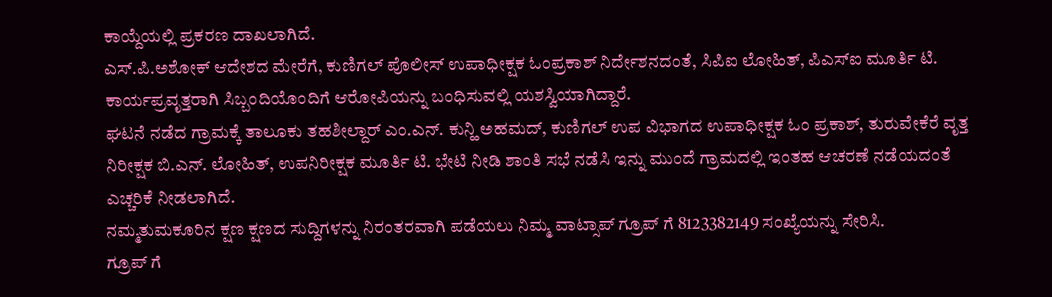ಕಾಯ್ದೆಯಲ್ಲಿ ಪ್ರಕರಣ ದಾಖಲಾಗಿದೆ.
ಎಸ್.ಪಿ.ಅಶೋಕ್ ಆದೇಶದ ಮೇರೆಗೆ, ಕುಣಿಗಲ್ ಪೊಲೀಸ್ ಉಪಾಧೀಕ್ಷಕ ಓಂಪ್ರಕಾಶ್ ನಿರ್ದೇಶನದಂತೆ, ಸಿಪಿಐ ಲೋಹಿತ್, ಪಿಎಸ್ಐ ಮೂರ್ತಿ ಟಿ. ಕಾರ್ಯಪ್ರವೃತ್ತರಾಗಿ ಸಿಬ್ಬಂದಿಯೊಂದಿಗೆ ಆರೋಪಿಯನ್ನು ಬಂಧಿಸುವಲ್ಲಿ ಯಶಸ್ವಿಯಾಗಿದ್ದಾರೆ.
ಘಟನೆ ನಡೆದ ಗ್ರಾಮಕ್ಕೆ ತಾಲೂಕು ತಹಶೀಲ್ದಾರ್ ಎಂ.ಎನ್. ಕುನ್ಹಿ ಅಹಮದ್, ಕುಣಿಗಲ್ ಉಪ ವಿಭಾಗದ ಉಪಾಧೀಕ್ಷಕ ಓಂ ಪ್ರಕಾಶ್, ತುರುವೇಕೆರೆ ವೃತ್ತ ನಿರೀಕ್ಷಕ ಬಿ.ಎನ್. ಲೋಹಿತ್, ಉಪನಿರೀಕ್ಷಕ ಮೂರ್ತಿ ಟಿ. ಭೇಟಿ ನೀಡಿ ಶಾಂತಿ ಸಭೆ ನಡೆಸಿ ಇನ್ನು ಮುಂದೆ ಗ್ರಾಮದಲ್ಲಿ ಇಂತಹ ಆಚರಣೆ ನಡೆಯದಂತೆ ಎಚ್ಚರಿಕೆ ನೀಡಲಾಗಿದೆ.
ನಮ್ಮತುಮಕೂರಿನ ಕ್ಷಣ ಕ್ಷಣದ ಸುದ್ದಿಗಳನ್ನು ನಿರಂತರವಾಗಿ ಪಡೆಯಲು ನಿಮ್ಮ ವಾಟ್ಸಾಪ್ ಗ್ರೂಪ್ ಗೆ 8123382149 ಸಂಖ್ಯೆಯನ್ನು ಸೇರಿಸಿ.
ಗ್ರೂಪ್ ಗೆ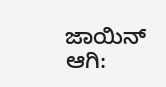ಜಾಯಿನ್ ಆಗಿ: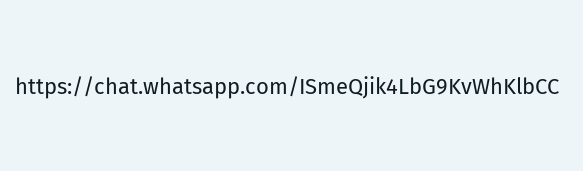https://chat.whatsapp.com/ISmeQjik4LbG9KvWhKlbCC